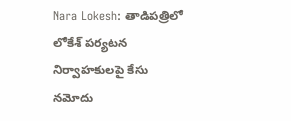Nara Lokesh: తాడిపత్రిలో లోకేశ్ పర్యటన నిర్వాహకులపై కేసు నమోదు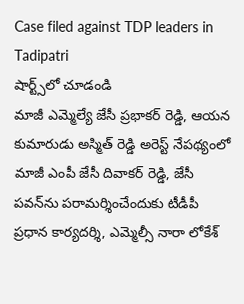Case filed against TDP leaders in Tadipatri
షార్ట్స్‌లో చూడండి
మాజీ ఎమ్మెల్యే జేసీ ప్రభాకర్ రెడ్డి, ఆయన కుమారుడు అస్మిత్ రెడ్డి అరెస్ట్ నేపథ్యంలో మాజీ ఎంపీ జేసీ దివాకర్ రెడ్డి, జేసీ పవన్‌ను పరామర్శించేందుకు టీడీపీ ప్రధాన కార్యదర్శి, ఎమ్మెల్సీ నారా లోకేశ్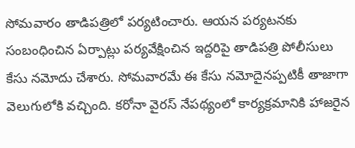సోమవారం తాడిపత్రిలో పర్యటించారు. ఆయన పర్యటనకు సంబంధించిన ఏర్పాట్లు పర్యవేక్షించిన ఇద్దరిపై తాడిపత్రి పోలీసులు కేసు నమోదు చేశారు. సోమవారమే ఈ కేసు నమోదైనప్పటికీ తాజాగా వెలుగులోకి వచ్చింది. కరోనా వైరస్ నేపథ్యంలో కార్యక్రమానికి హాజరైన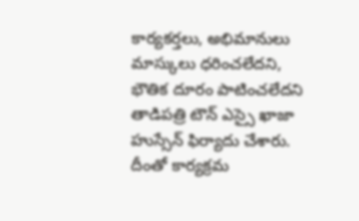కార్యకర్తలు, అభిమానులు మాస్కులు ధరించలేదని, భౌతిక దూరం పాటించలేదని తాడిపత్రి టౌన్ ఎస్సై ఖాజా హుస్సేన్ ఫిర్యాదు చేశారు. దీంతో కార్యక్రమ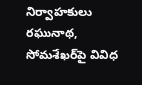నిర్వాహకులు రఘునాథ, సోమశేఖర్‌పై వివిధ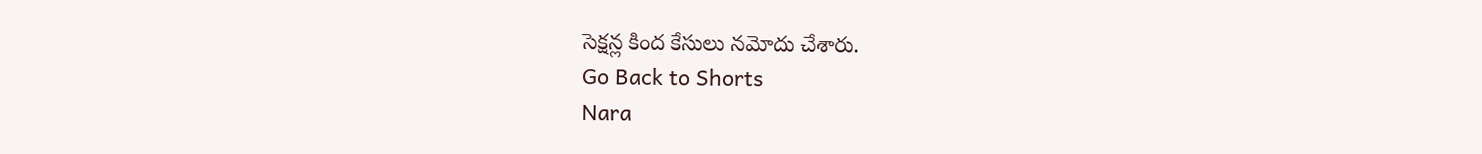సెక్షన్ల కింద కేసులు నమోదు చేశారు.
Go Back to Shorts
Nara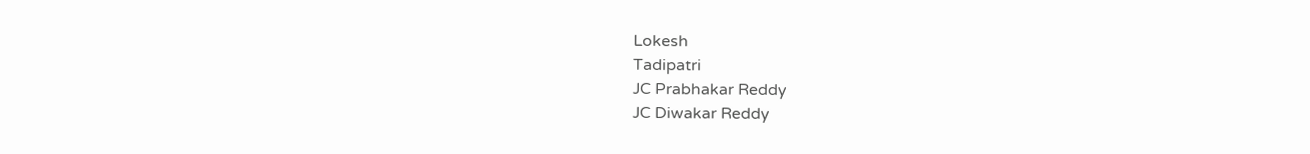Lokesh
Tadipatri
JC Prabhakar Reddy
JC Diwakar Reddy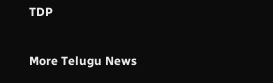TDP

More Telugu News